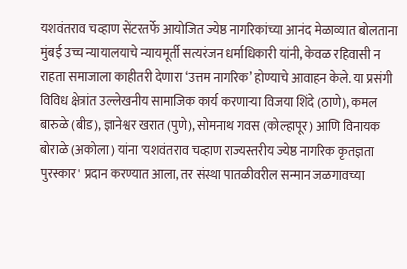यशवंतराव चव्हाण सेंटरतर्फे आयोजित ज्येष्ठ नागरिकांच्या आनंद मेळाव्यात बोलताना मुंबई उच्च न्यायालयाचे न्यायमूर्ती सत्यरंजन धर्माधिकारी यांनी, केवळ रहिवासी न राहता समाजाला काहीतरी देणारा ‘उत्तम नागरिक’ होण्याचे आवाहन केले. या प्रसंगी विविध क्षेत्रांत उल्लेखनीय सामाजिक कार्य करणाऱ्या विजया शिंदे (ठाणे), कमल बारुळे (बीड), ज्ञानेश्वर खरात (पुणे), सोमनाथ गवस (कोल्हापूर) आणि विनायक बोराळे (अकोला) यांना 'यशवंतराव चव्हाण राज्यस्तरीय ज्येष्ठ नागरिक कृतज्ञता पुरस्कार' प्रदान करण्यात आला, तर संस्था पातळीवरील सन्मान जळगावच्या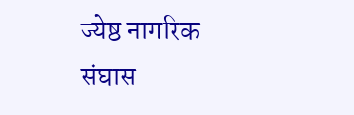ज्येष्ठ नागरिक संघास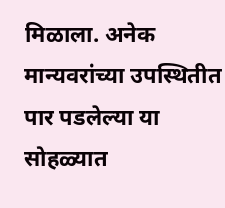मिळाला. अनेक मान्यवरांच्या उपस्थितीत पार पडलेल्या या सोहळ्यात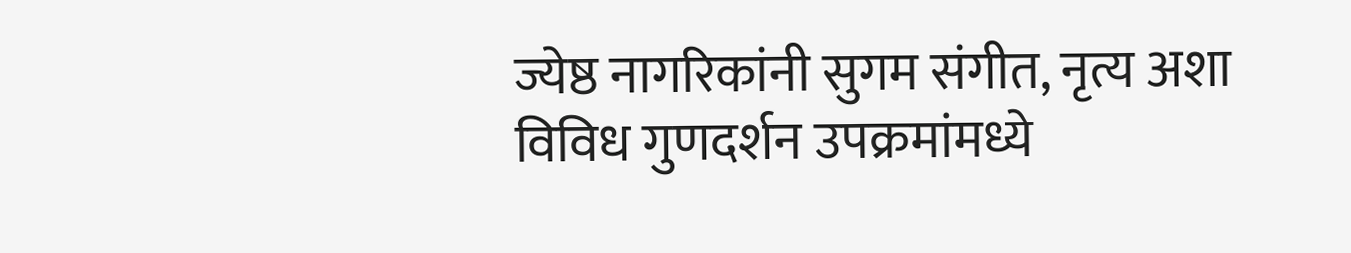ज्येष्ठ नागरिकांनी सुगम संगीत, नृत्य अशा विविध गुणदर्शन उपक्रमांमध्ये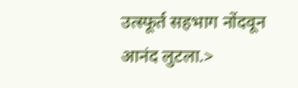उत्स्फूर्त सहभाग नोंदवून आनंद लुटला.>